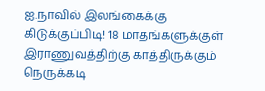ஐ.நாவில் இலங்கைக்கு கிடுக்குப்பிடி! 18 மாதங்களுக்குள் இராணுவத்திற்கு காத்திருக்கும் நெருக்கடி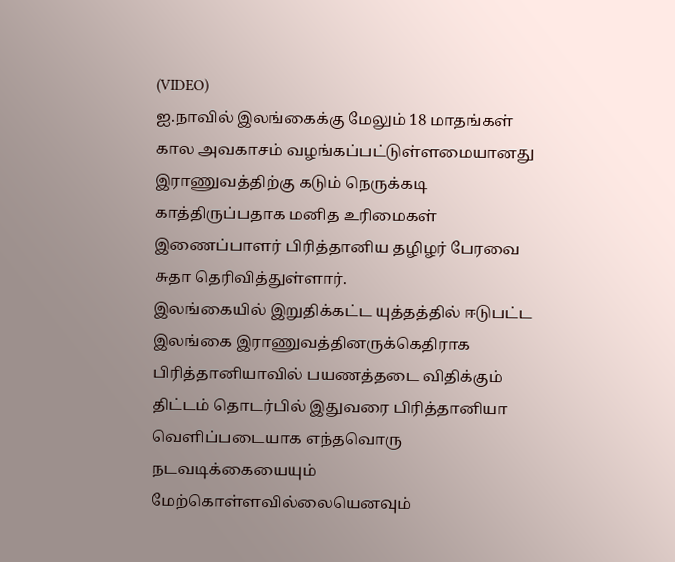(VIDEO)
ஐ.நாவில் இலங்கைக்கு மேலும் 18 மாதங்கள் கால அவகாசம் வழங்கப்பட்டுள்ளமையானது இராணுவத்திற்கு கடும் நெருக்கடி காத்திருப்பதாக மனித உரிமைகள் இணைப்பாளர் பிரித்தானிய தழிழர் பேரவை சுதா தெரிவித்துள்ளார்.
இலங்கையில் இறுதிக்கட்ட யுத்தத்தில் ஈடுபட்ட இலங்கை இராணுவத்தினருக்கெதிராக பிரித்தானியாவில் பயணத்தடை விதிக்கும் திட்டம் தொடர்பில் இதுவரை பிரித்தானியா வெளிப்படையாக எந்தவொரு நடவடிக்கையையும் மேற்கொள்ளவில்லையெனவும்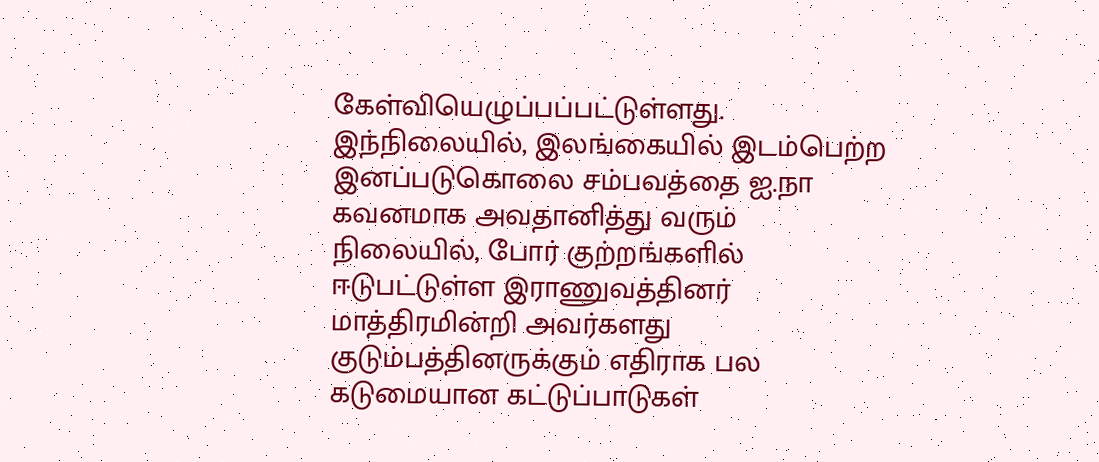கேள்வியெழுப்பப்பட்டுள்ளது.
இந்நிலையில், இலங்கையில் இடம்பெற்ற இனப்படுகொலை சம்பவத்தை ஐ.நா கவனமாக அவதானித்து வரும் நிலையில், போர் குற்றங்களில் ஈடுபட்டுள்ள இராணுவத்தினர் மாத்திரமின்றி அவர்களது குடும்பத்தினருக்கும் எதிராக பல கடுமையான கட்டுப்பாடுகள்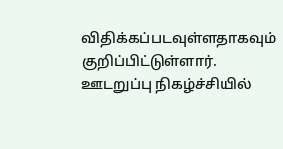விதிக்கப்படவுள்ளதாகவும் குறிப்பிட்டுள்ளார்.
ஊடறுப்பு நிகழ்ச்சியில்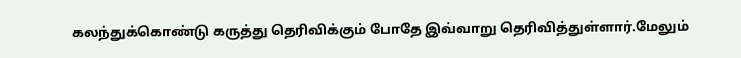கலந்துக்கொண்டு கருத்து தெரிவிக்கும் போதே இவ்வாறு தெரிவித்துள்ளார்.மேலும்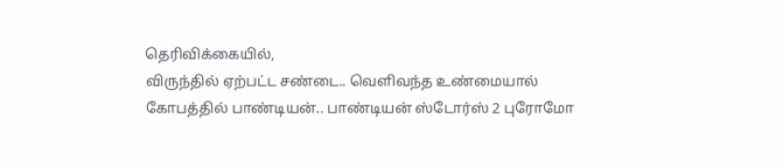தெரிவிக்கையில்,
விருந்தில் ஏற்பட்ட சண்டை.. வெளிவந்த உண்மையால் கோபத்தில் பாண்டியன்.. பாண்டியன் ஸ்டோர்ஸ் 2 புரோமோ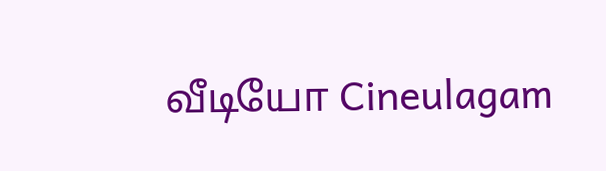வீடியோ Cineulagam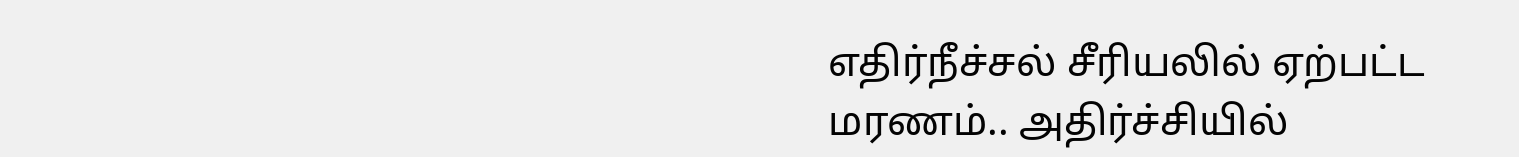எதிர்நீச்சல் சீரியலில் ஏற்பட்ட மரணம்.. அதிர்ச்சியில்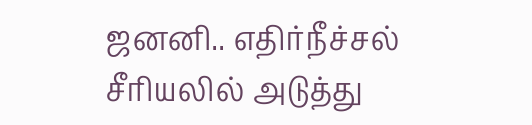ஜனனி.. எதிர்நீச்சல் சீரியலில் அடுத்து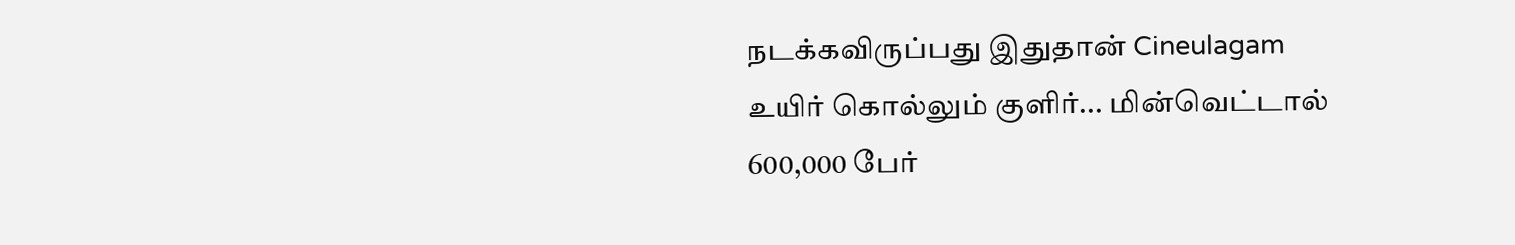நடக்கவிருப்பது இதுதான் Cineulagam
உயிர் கொல்லும் குளிர்... மின்வெட்டால் 600,000 பேர்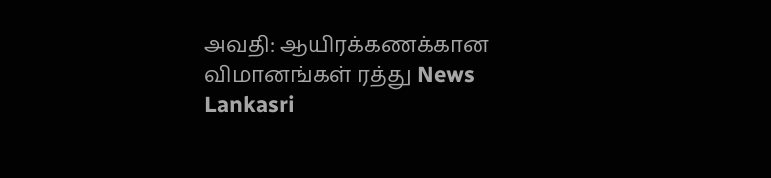அவதி: ஆயிரக்கணக்கான விமானங்கள் ரத்து News Lankasri